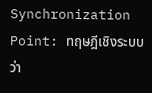Synchronization Point: ทฤษฎีเชิงระบบว่า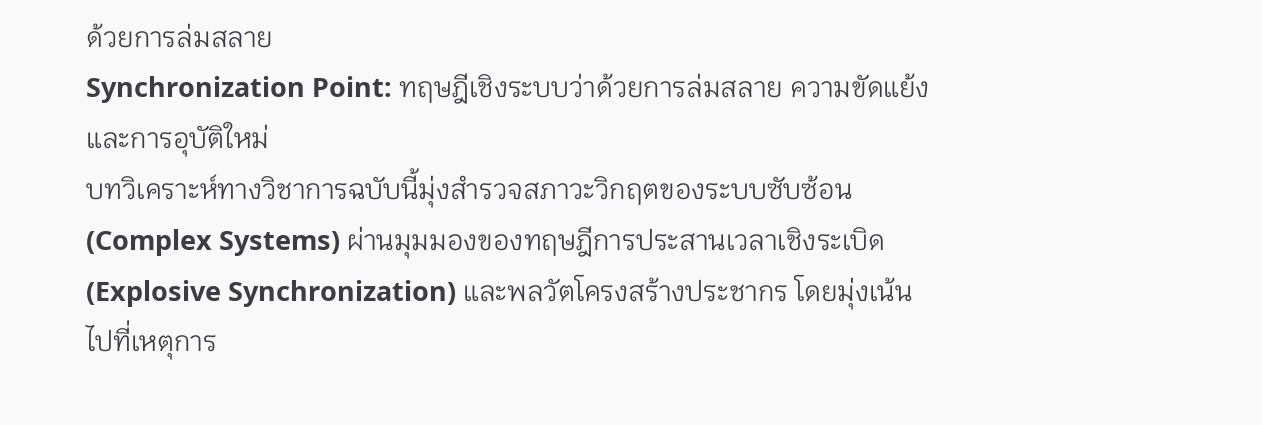ด้วยการล่มสลาย
Synchronization Point: ทฤษฎีเชิงระบบว่าด้วยการล่มสลาย ความขัดแย้ง และการอุบัติใหม่
บทวิเคราะห์ทางวิชาการฉบับนี้มุ่งสำรวจสภาวะวิกฤตของระบบซับซ้อน (Complex Systems) ผ่านมุมมองของทฤษฎีการประสานเวลาเชิงระเบิด (Explosive Synchronization) และพลวัตโครงสร้างประชากร โดยมุ่งเน้นไปที่เหตุการ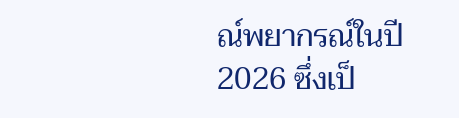ณ์พยากรณ์ในปี 2026 ซึ่งเป็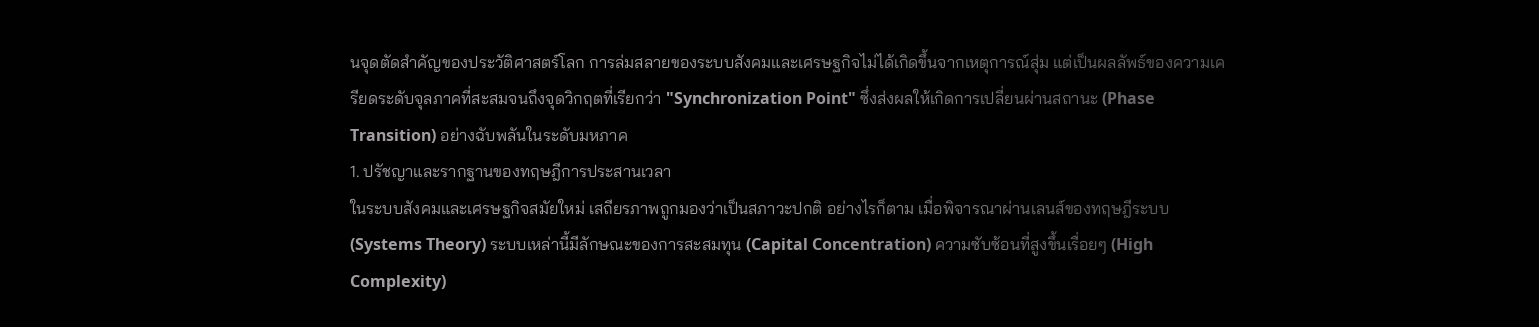นจุดตัดสำคัญของประวัติศาสตร์โลก การล่มสลายของระบบสังคมและเศรษฐกิจไม่ได้เกิดขึ้นจากเหตุการณ์สุ่ม แต่เป็นผลลัพธ์ของความเครียดระดับจุลภาคที่สะสมจนถึงจุดวิกฤตที่เรียกว่า "Synchronization Point" ซึ่งส่งผลให้เกิดการเปลี่ยนผ่านสถานะ (Phase Transition) อย่างฉับพลันในระดับมหภาค
1. ปรัชญาและรากฐานของทฤษฎีการประสานเวลา
ในระบบสังคมและเศรษฐกิจสมัยใหม่ เสถียรภาพถูกมองว่าเป็นสภาวะปกติ อย่างไรก็ตาม เมื่อพิจารณาผ่านเลนส์ของทฤษฎีระบบ (Systems Theory) ระบบเหล่านี้มีลักษณะของการสะสมทุน (Capital Concentration) ความซับซ้อนที่สูงขึ้นเรื่อยๆ (High Complexity)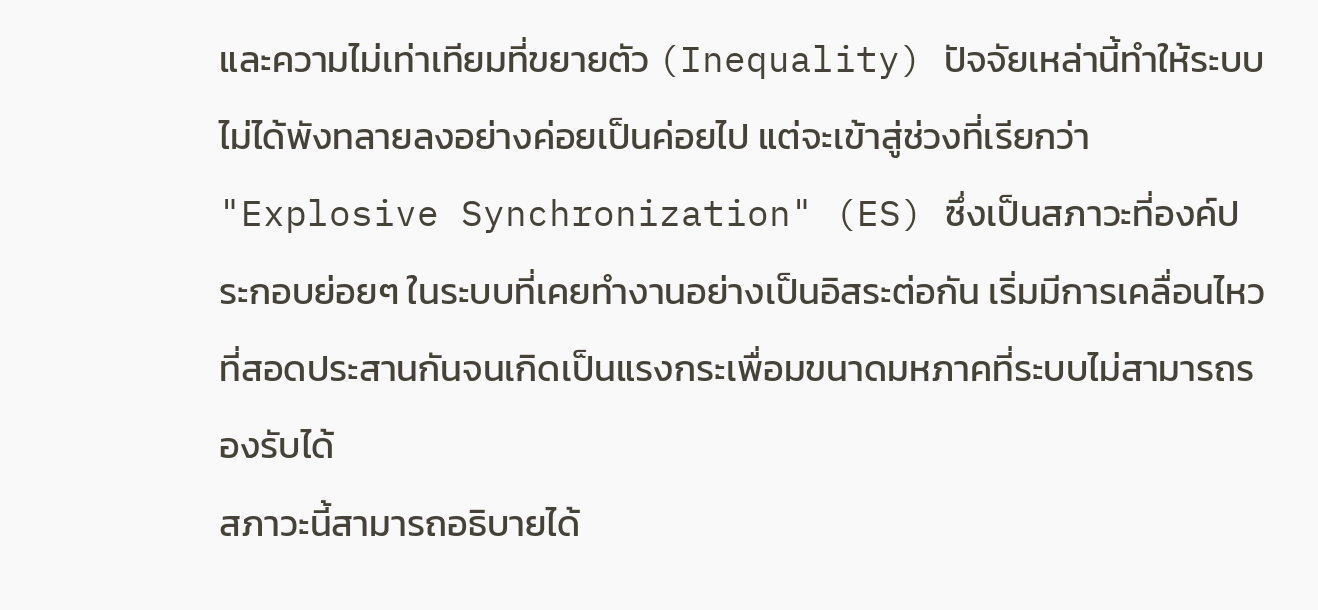และความไม่เท่าเทียมที่ขยายตัว (Inequality) ปัจจัยเหล่านี้ทำให้ระบบไม่ได้พังทลายลงอย่างค่อยเป็นค่อยไป แต่จะเข้าสู่ช่วงที่เรียกว่า "Explosive Synchronization" (ES) ซึ่งเป็นสภาวะที่องค์ประกอบย่อยๆ ในระบบที่เคยทำงานอย่างเป็นอิสระต่อกัน เริ่มมีการเคลื่อนไหวที่สอดประสานกันจนเกิดเป็นแรงกระเพื่อมขนาดมหภาคที่ระบบไม่สามารถรองรับได้
สภาวะนี้สามารถอธิบายได้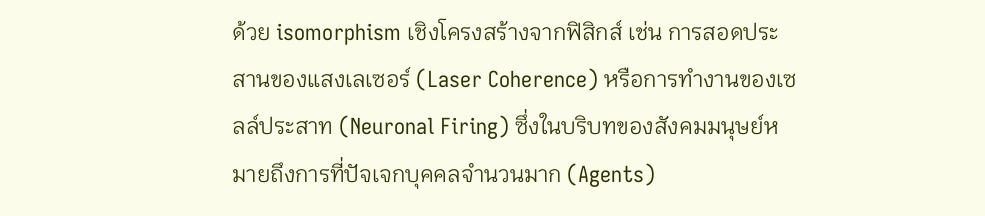ด้วย isomorphism เชิงโครงสร้างจากฟิสิกส์ เช่น การสอดประสานของแสงเลเซอร์ (Laser Coherence) หรือการทำงานของเซลล์ประสาท (Neuronal Firing) ซึ่งในบริบทของสังคมมนุษย์หมายถึงการที่ปัจเจกบุคคลจำนวนมาก (Agents)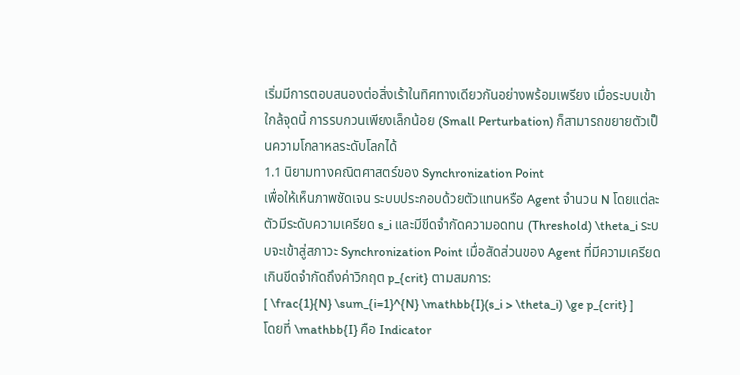เริ่มมีการตอบสนองต่อสิ่งเร้าในทิศทางเดียวกันอย่างพร้อมเพรียง เมื่อระบบเข้าใกล้จุดนี้ การรบกวนเพียงเล็กน้อย (Small Perturbation) ก็สามารถขยายตัวเป็นความโกลาหลระดับโลกได้
1.1 นิยามทางคณิตศาสตร์ของ Synchronization Point
เพื่อให้เห็นภาพชัดเจน ระบบประกอบด้วยตัวแทนหรือ Agent จำนวน N โดยแต่ละตัวมีระดับความเครียด s_i และมีขีดจำกัดความอดทน (Threshold) \theta_i ระบบจะเข้าสู่สภาวะ Synchronization Point เมื่อสัดส่วนของ Agent ที่มีความเครียดเกินขีดจำกัดถึงค่าวิกฤต p_{crit} ตามสมการ:
[ \frac{1}{N} \sum_{i=1}^{N} \mathbb{I}(s_i > \theta_i) \ge p_{crit} ]
โดยที่ \mathbb{I} คือ Indicator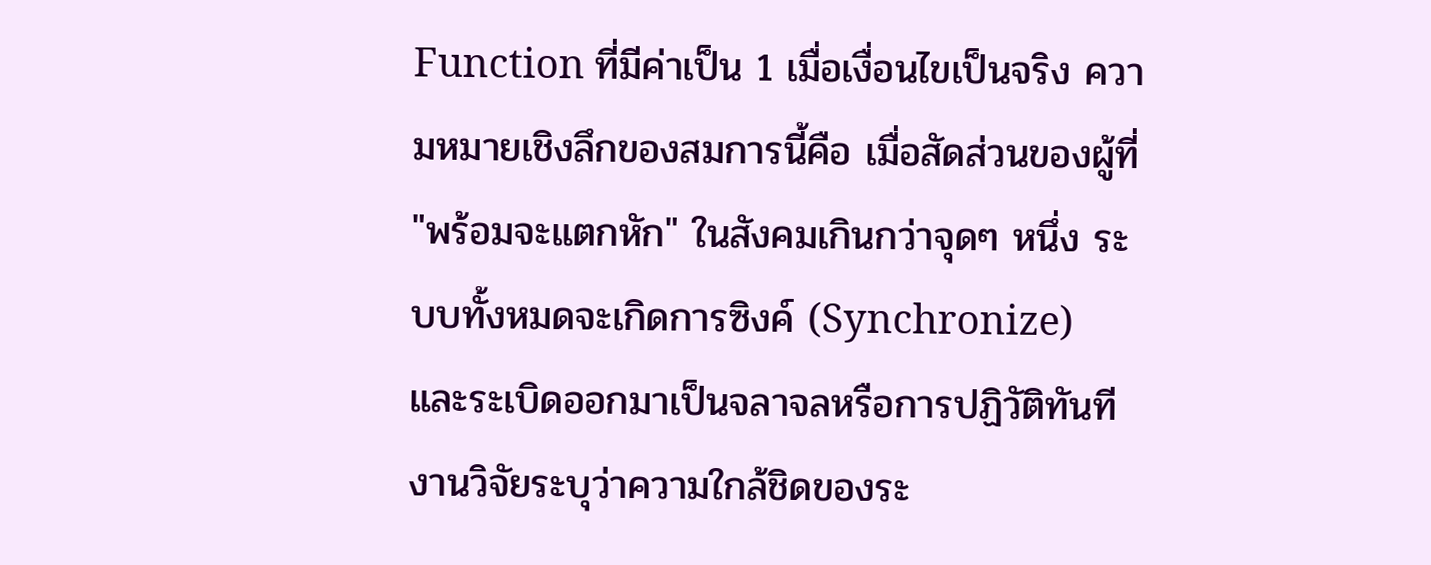Function ที่มีค่าเป็น 1 เมื่อเงื่อนไขเป็นจริง ความหมายเชิงลึกของสมการนี้คือ เมื่อสัดส่วนของผู้ที่ "พร้อมจะแตกหัก" ในสังคมเกินกว่าจุดๆ หนึ่ง ระบบทั้งหมดจะเกิดการซิงค์ (Synchronize) และระเบิดออกมาเป็นจลาจลหรือการปฏิวัติทันที งานวิจัยระบุว่าความใกล้ชิดของระ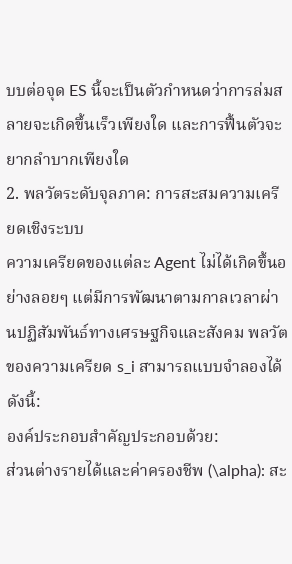บบต่อจุด ES นี้จะเป็นตัวกำหนดว่าการล่มสลายจะเกิดขึ้นเร็วเพียงใด และการฟื้นตัวจะยากลำบากเพียงใด
2. พลวัตระดับจุลภาค: การสะสมความเครียดเชิงระบบ
ความเครียดของแต่ละ Agent ไม่ได้เกิดขึ้นอย่างลอยๆ แต่มีการพัฒนาตามกาลเวลาผ่านปฏิสัมพันธ์ทางเศรษฐกิจและสังคม พลวัตของความเครียด s_i สามารถแบบจำลองได้ดังนี้:
องค์ประกอบสำคัญประกอบด้วย:
ส่วนต่างรายได้และค่าครองชีพ (\alpha): สะ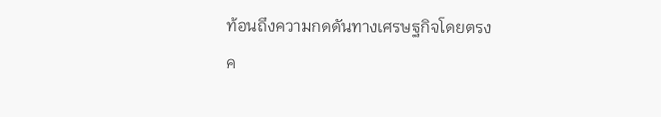ท้อนถึงความกดดันทางเศรษฐกิจโดยตรง
ค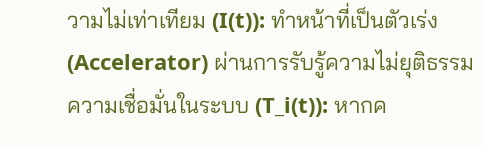วามไม่เท่าเทียม (I(t)): ทำหน้าที่เป็นตัวเร่ง (Accelerator) ผ่านการรับรู้ความไม่ยุติธรรม
ความเชื่อมั่นในระบบ (T_i(t)): หากค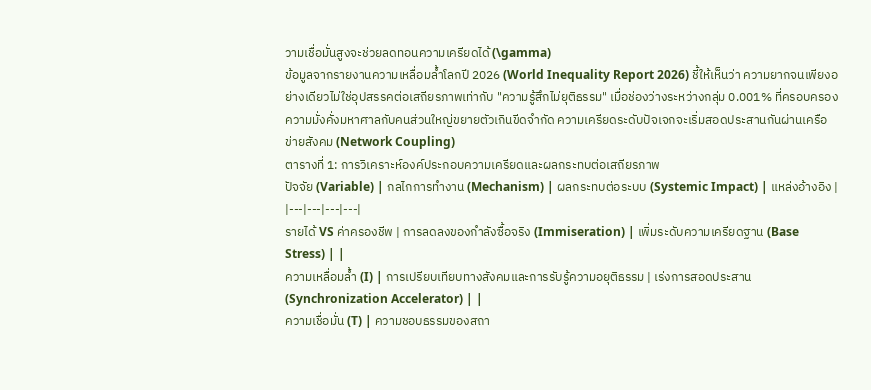วามเชื่อมั่นสูงจะช่วยลดทอนความเครียดได้ (\gamma)
ข้อมูลจากรายงานความเหลื่อมล้ำโลกปี 2026 (World Inequality Report 2026) ชี้ให้เห็นว่า ความยากจนเพียงอย่างเดียวไม่ใช่อุปสรรคต่อเสถียรภาพเท่ากับ "ความรู้สึกไม่ยุติธรรม" เมื่อช่องว่างระหว่างกลุ่ม 0.001% ที่ครอบครองความมั่งคั่งมหาศาลกับคนส่วนใหญ่ขยายตัวเกินขีดจำกัด ความเครียดระดับปัจเจกจะเริ่มสอดประสานกันผ่านเครือข่ายสังคม (Network Coupling)
ตารางที่ 1: การวิเคราะห์องค์ประกอบความเครียดและผลกระทบต่อเสถียรภาพ
ปัจจัย (Variable) | กลไกการทำงาน (Mechanism) | ผลกระทบต่อระบบ (Systemic Impact) | แหล่งอ้างอิง |
|---|---|---|---|
รายได้ VS ค่าครองชีพ | การลดลงของกำลังซื้อจริง (Immiseration) | เพิ่มระดับความเครียดฐาน (Base Stress) | |
ความเหลื่อมล้ำ (I) | การเปรียบเทียบทางสังคมและการรับรู้ความอยุติธรรม | เร่งการสอดประสาน (Synchronization Accelerator) | |
ความเชื่อมั่น (T) | ความชอบธรรมของสถา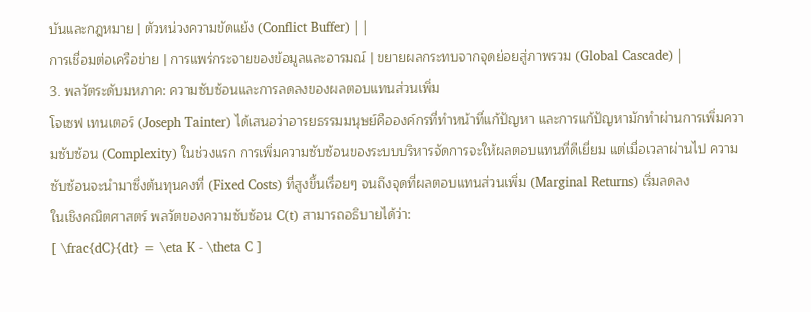บันและกฎหมาย | ตัวหน่วงความขัดแย้ง (Conflict Buffer) | |
การเชื่อมต่อเครือข่าย | การแพร่กระจายของข้อมูลและอารมณ์ | ขยายผลกระทบจากจุดย่อยสู่ภาพรวม (Global Cascade) |
3. พลวัตระดับมหภาค: ความซับซ้อนและการลดลงของผลตอบแทนส่วนเพิ่ม
โจเซฟ เทนเตอร์ (Joseph Tainter) ได้เสนอว่าอารยธรรมมนุษย์คือองค์กรที่ทำหน้าที่แก้ปัญหา และการแก้ปัญหามักทำผ่านการเพิ่มความซับซ้อน (Complexity) ในช่วงแรก การเพิ่มความซับซ้อนของระบบบริหารจัดการจะให้ผลตอบแทนที่ดีเยี่ยม แต่เมื่อเวลาผ่านไป ความซับซ้อนจะนำมาซึ่งต้นทุนคงที่ (Fixed Costs) ที่สูงขึ้นเรื่อยๆ จนถึงจุดที่ผลตอบแทนส่วนเพิ่ม (Marginal Returns) เริ่มลดลง
ในเชิงคณิตศาสตร์ พลวัตของความซับซ้อน C(t) สามารถอธิบายได้ว่า:
[ \frac{dC}{dt} = \eta K - \theta C ]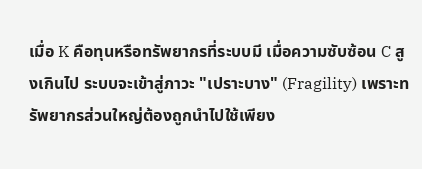เมื่อ K คือทุนหรือทรัพยากรที่ระบบมี เมื่อความซับซ้อน C สูงเกินไป ระบบจะเข้าสู่ภาวะ "เปราะบาง" (Fragility) เพราะทรัพยากรส่วนใหญ่ต้องถูกนำไปใช้เพียง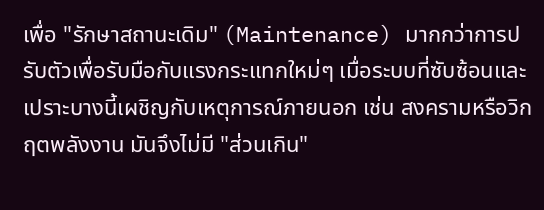เพื่อ "รักษาสถานะเดิม" (Maintenance) มากกว่าการปรับตัวเพื่อรับมือกับแรงกระแทกใหม่ๆ เมื่อระบบที่ซับซ้อนและเปราะบางนี้เผชิญกับเหตุการณ์ภายนอก เช่น สงครามหรือวิกฤตพลังงาน มันจึงไม่มี "ส่วนเกิน"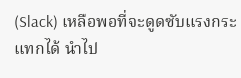(Slack) เหลือพอที่จะดูดซับแรงกระแทกได้ นำไป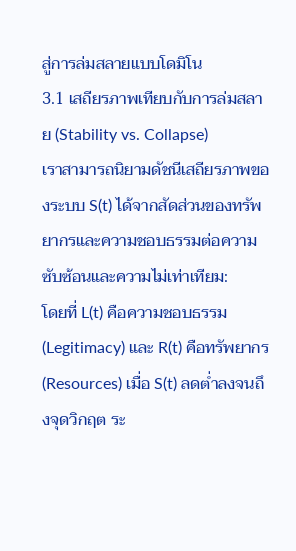สู่การล่มสลายแบบโดมิโน
3.1 เสถียรภาพเทียบกับการล่มสลาย (Stability vs. Collapse)
เราสามารถนิยามดัชนีเสถียรภาพของระบบ S(t) ได้จากสัดส่วนของทรัพยากรและความชอบธรรมต่อความซับซ้อนและความไม่เท่าเทียม:
โดยที่ L(t) คือความชอบธรรม (Legitimacy) และ R(t) คือทรัพยากร (Resources) เมื่อ S(t) ลดต่ำลงจนถึงจุดวิกฤต ระ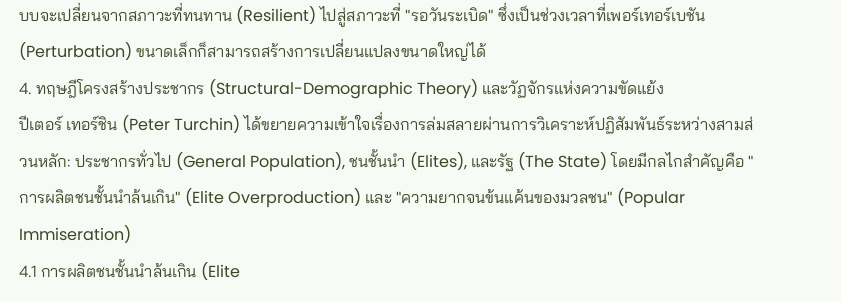บบจะเปลี่ยนจากสภาวะที่ทนทาน (Resilient) ไปสู่สภาวะที่ "รอวันระเบิด" ซึ่งเป็นช่วงเวลาที่เพอร์เทอร์เบชัน (Perturbation) ขนาดเล็กก็สามารถสร้างการเปลี่ยนแปลงขนาดใหญ่ได้
4. ทฤษฎีโครงสร้างประชากร (Structural-Demographic Theory) และวัฏจักรแห่งความขัดแย้ง
ปีเตอร์ เทอร์ชิน (Peter Turchin) ได้ขยายความเข้าใจเรื่องการล่มสลายผ่านการวิเคราะห์ปฏิสัมพันธ์ระหว่างสามส่วนหลัก: ประชากรทั่วไป (General Population), ชนชั้นนำ (Elites), และรัฐ (The State) โดยมีกลไกสำคัญคือ "การผลิตชนชั้นนำล้นเกิน" (Elite Overproduction) และ "ความยากจนข้นแค้นของมวลชน" (Popular Immiseration)
4.1 การผลิตชนชั้นนำล้นเกิน (Elite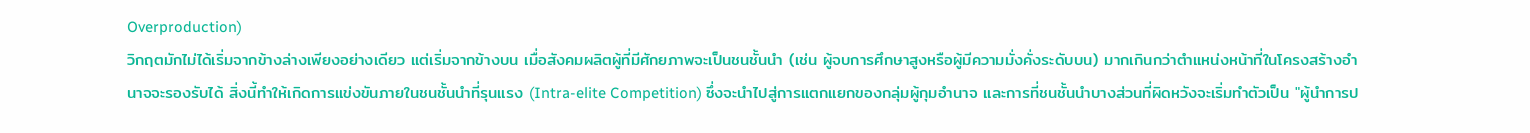Overproduction)
วิกฤตมักไม่ได้เริ่มจากข้างล่างเพียงอย่างเดียว แต่เริ่มจากข้างบน เมื่อสังคมผลิตผู้ที่มีศักยภาพจะเป็นชนชั้นนำ (เช่น ผู้จบการศึกษาสูงหรือผู้มีความมั่งคั่งระดับบน) มากเกินกว่าตำแหน่งหน้าที่ในโครงสร้างอำนาจจะรองรับได้ สิ่งนี้ทำให้เกิดการแข่งขันภายในชนชั้นนำที่รุนแรง (Intra-elite Competition) ซึ่งจะนำไปสู่การแตกแยกของกลุ่มผู้กุมอำนาจ และการที่ชนชั้นนำบางส่วนที่ผิดหวังจะเริ่มทำตัวเป็น "ผู้นำการป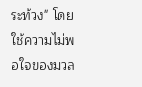ระท้วง" โดยใช้ความไม่พอใจของมวล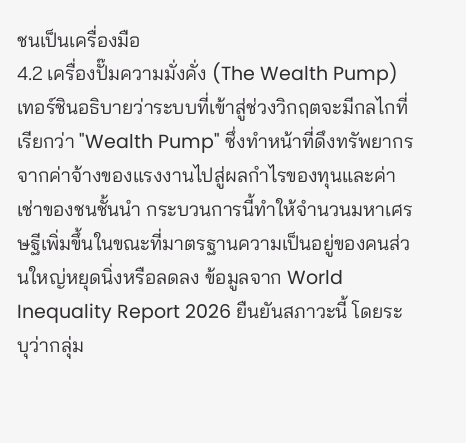ชนเป็นเครื่องมือ
4.2 เครื่องปั๊มความมั่งคั่ง (The Wealth Pump)
เทอร์ชินอธิบายว่าระบบที่เข้าสู่ช่วงวิกฤตจะมีกลไกที่เรียกว่า "Wealth Pump" ซึ่งทำหน้าที่ดึงทรัพยากรจากค่าจ้างของแรงงานไปสู่ผลกำไรของทุนและค่าเช่าของชนชั้นนำ กระบวนการนี้ทำให้จำนวนมหาเศรษฐีเพิ่มขึ้นในขณะที่มาตรฐานความเป็นอยู่ของคนส่วนใหญ่หยุดนิ่งหรือลดลง ข้อมูลจาก World Inequality Report 2026 ยืนยันสภาวะนี้ โดยระบุว่ากลุ่ม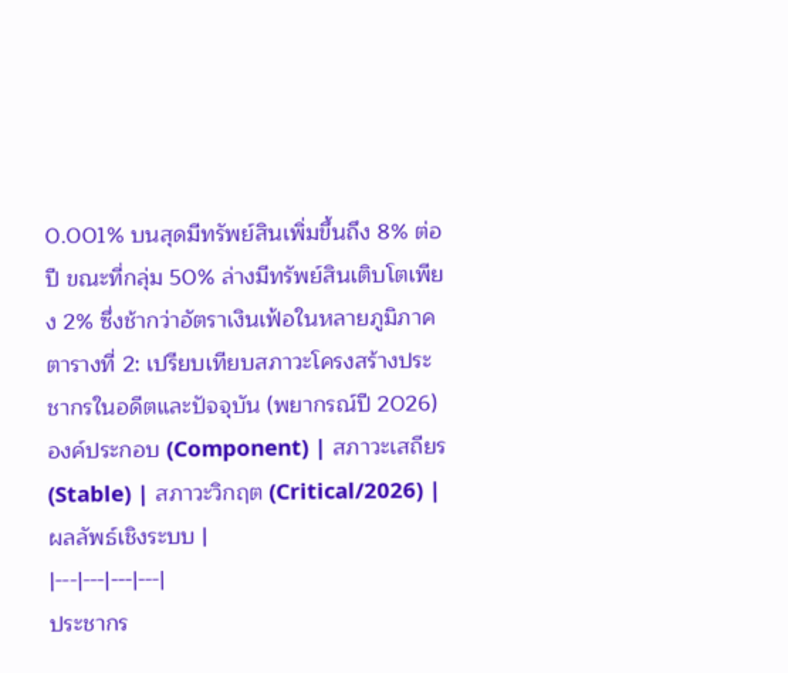0.001% บนสุดมีทรัพย์สินเพิ่มขึ้นถึง 8% ต่อปี ขณะที่กลุ่ม 50% ล่างมีทรัพย์สินเติบโตเพียง 2% ซึ่งช้ากว่าอัตราเงินเฟ้อในหลายภูมิภาค
ตารางที่ 2: เปรียบเทียบสภาวะโครงสร้างประชากรในอดีตและปัจจุบัน (พยากรณ์ปี 2026)
องค์ประกอบ (Component) | สภาวะเสถียร (Stable) | สภาวะวิกฤต (Critical/2026) | ผลลัพธ์เชิงระบบ |
|---|---|---|---|
ประชากร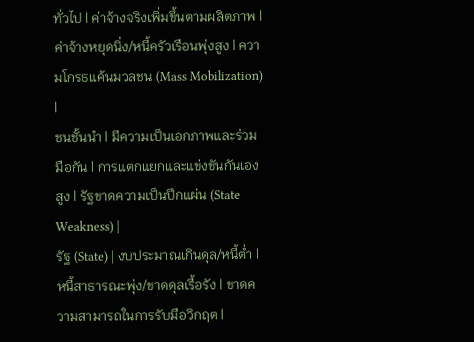ทั่วไป | ค่าจ้างจริงเพิ่มขึ้นตามผลิตภาพ | ค่าจ้างหยุดนิ่ง/หนี้ครัวเรือนพุ่งสูง | ความโกรธแค้นมวลชน (Mass Mobilization) |
ชนชั้นนำ | มีความเป็นเอกภาพและร่วมมือกัน | การแตกแยกและแข่งขันกันเองสูง | รัฐขาดความเป็นปึกแผ่น (State Weakness) |
รัฐ (State) | งบประมาณเกินดุล/หนี้ต่ำ | หนี้สาธารณะพุ่ง/ขาดดุลเรื้อรัง | ขาดความสามารถในการรับมือวิกฤต |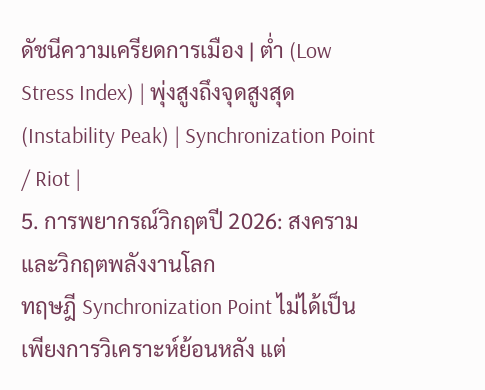ดัชนีความเครียดการเมือง | ต่ำ (Low Stress Index) | พุ่งสูงถึงจุดสูงสุด (Instability Peak) | Synchronization Point / Riot |
5. การพยากรณ์วิกฤตปี 2026: สงครามและวิกฤตพลังงานโลก
ทฤษฎี Synchronization Point ไม่ได้เป็นเพียงการวิเคราะห์ย้อนหลัง แต่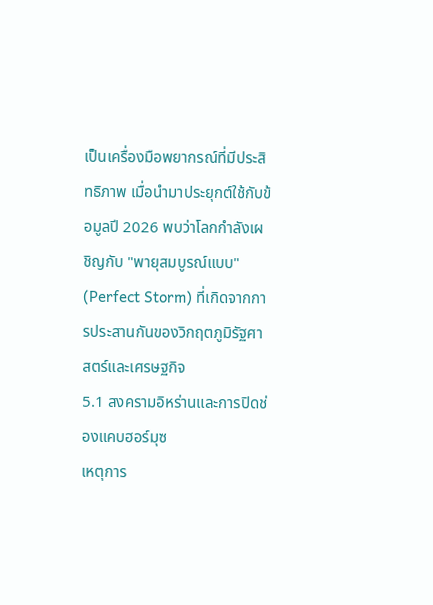เป็นเครื่องมือพยากรณ์ที่มีประสิทธิภาพ เมื่อนำมาประยุกต์ใช้กับข้อมูลปี 2026 พบว่าโลกกำลังเผชิญกับ "พายุสมบูรณ์แบบ" (Perfect Storm) ที่เกิดจากการประสานกันของวิกฤตภูมิรัฐศาสตร์และเศรษฐกิจ
5.1 สงครามอิหร่านและการปิดช่องแคบฮอร์มุซ
เหตุการ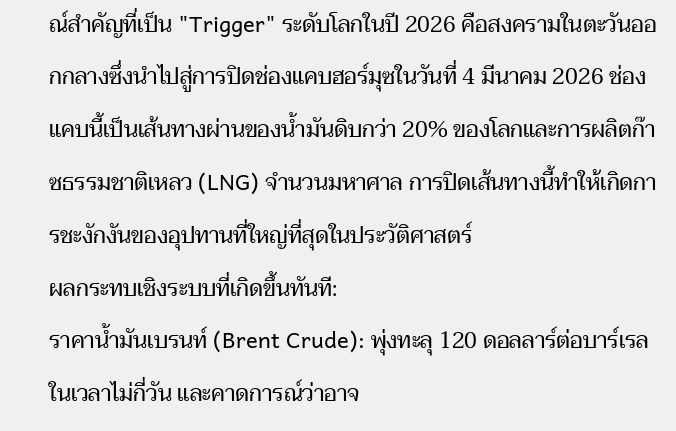ณ์สำคัญที่เป็น "Trigger" ระดับโลกในปี 2026 คือสงครามในตะวันออกกลางซึ่งนำไปสู่การปิดช่องแคบฮอร์มุซในวันที่ 4 มีนาคม 2026 ช่องแคบนี้เป็นเส้นทางผ่านของน้ำมันดิบกว่า 20% ของโลกและการผลิตก๊าซธรรมชาติเหลว (LNG) จำนวนมหาศาล การปิดเส้นทางนี้ทำให้เกิดการชะงักงันของอุปทานที่ใหญ่ที่สุดในประวัติศาสตร์
ผลกระทบเชิงระบบที่เกิดขึ้นทันที:
ราคาน้ำมันเบรนท์ (Brent Crude): พุ่งทะลุ 120 ดอลลาร์ต่อบาร์เรลในเวลาไม่กี่วัน และคาดการณ์ว่าอาจ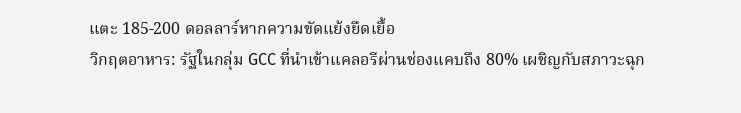แตะ 185-200 ดอลลาร์หากความขัดแย้งยืดเยื้อ
วิกฤตอาหาร: รัฐในกลุ่ม GCC ที่นำเข้าแคลอรีผ่านช่องแคบถึง 80% เผชิญกับสภาวะฉุก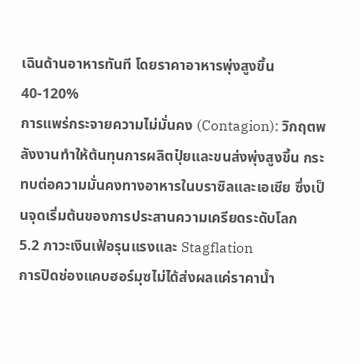เฉินด้านอาหารทันที โดยราคาอาหารพุ่งสูงขึ้น 40-120%
การแพร่กระจายความไม่มั่นคง (Contagion): วิกฤตพลังงานทำให้ต้นทุนการผลิตปุ๋ยและขนส่งพุ่งสูงขึ้น กระทบต่อความมั่นคงทางอาหารในบราซิลและเอเชีย ซึ่งเป็นจุดเริ่มต้นของการประสานความเครียดระดับโลก
5.2 ภาวะเงินเฟ้อรุนแรงและ Stagflation
การปิดช่องแคบฮอร์มุซไม่ได้ส่งผลแค่ราคาน้ำ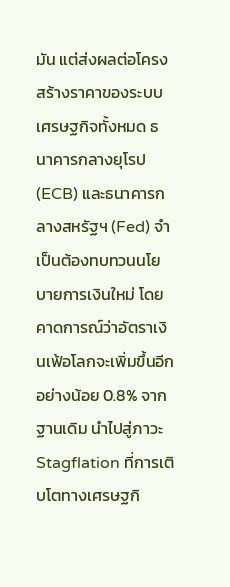มัน แต่ส่งผลต่อโครงสร้างราคาของระบบเศรษฐกิจทั้งหมด ธนาคารกลางยุโรป (ECB) และธนาคารกลางสหรัฐฯ (Fed) จำเป็นต้องทบทวนนโยบายการเงินใหม่ โดยคาดการณ์ว่าอัตราเงินเฟ้อโลกจะเพิ่มขึ้นอีกอย่างน้อย 0.8% จากฐานเดิม นำไปสู่ภาวะ Stagflation ที่การเติบโตทางเศรษฐกิ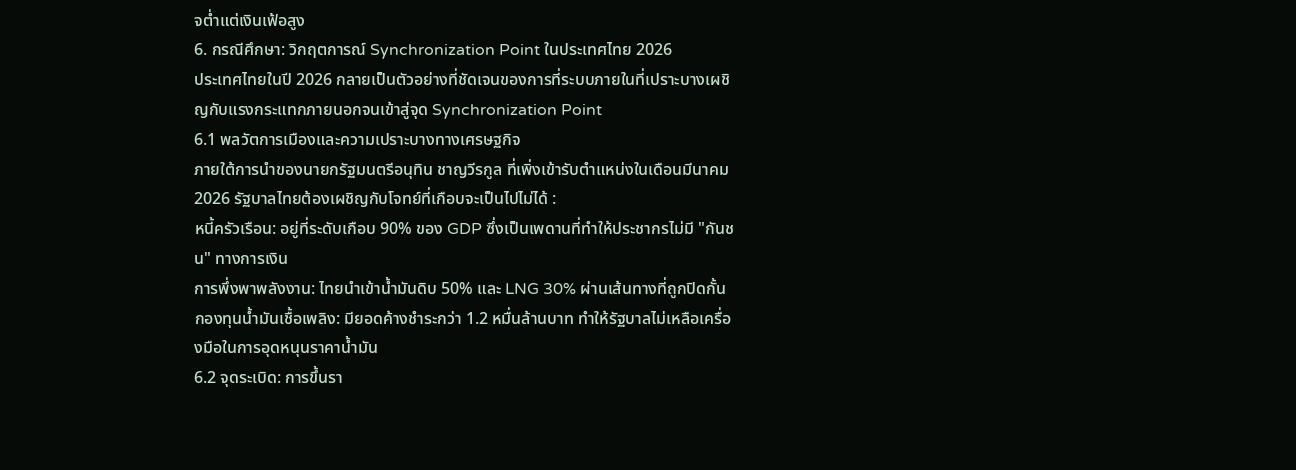จต่ำแต่เงินเฟ้อสูง
6. กรณีศึกษา: วิกฤตการณ์ Synchronization Point ในประเทศไทย 2026
ประเทศไทยในปี 2026 กลายเป็นตัวอย่างที่ชัดเจนของการที่ระบบภายในที่เปราะบางเผชิญกับแรงกระแทกภายนอกจนเข้าสู่จุด Synchronization Point
6.1 พลวัตการเมืองและความเปราะบางทางเศรษฐกิจ
ภายใต้การนำของนายกรัฐมนตรีอนุทิน ชาญวีรกูล ที่เพิ่งเข้ารับตำแหน่งในเดือนมีนาคม 2026 รัฐบาลไทยต้องเผชิญกับโจทย์ที่เกือบจะเป็นไปไม่ได้ :
หนี้ครัวเรือน: อยู่ที่ระดับเกือบ 90% ของ GDP ซึ่งเป็นเพดานที่ทำให้ประชากรไม่มี "กันชน" ทางการเงิน
การพึ่งพาพลังงาน: ไทยนำเข้าน้ำมันดิบ 50% และ LNG 30% ผ่านเส้นทางที่ถูกปิดกั้น
กองทุนน้ำมันเชื้อเพลิง: มียอดค้างชำระกว่า 1.2 หมื่นล้านบาท ทำให้รัฐบาลไม่เหลือเครื่องมือในการอุดหนุนราคาน้ำมัน
6.2 จุดระเบิด: การขึ้นรา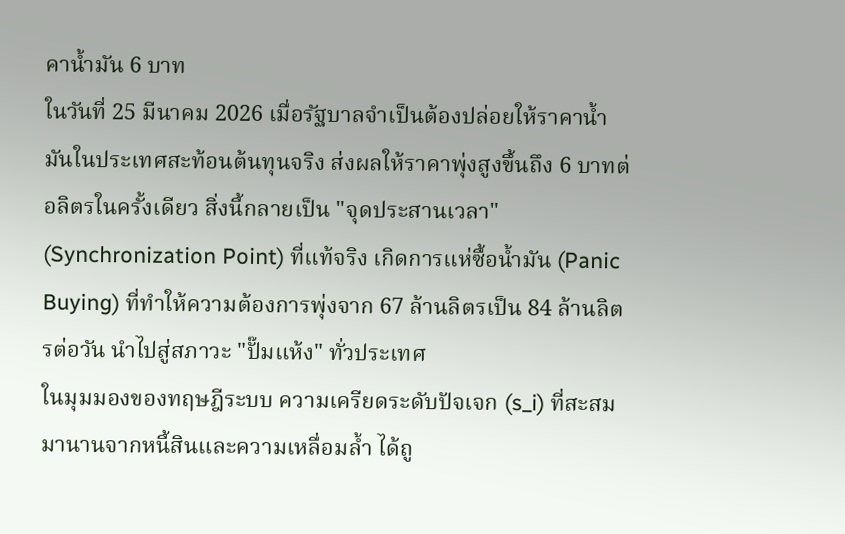คาน้ำมัน 6 บาท
ในวันที่ 25 มีนาคม 2026 เมื่อรัฐบาลจำเป็นต้องปล่อยให้ราคาน้ำมันในประเทศสะท้อนต้นทุนจริง ส่งผลให้ราคาพุ่งสูงขึ้นถึง 6 บาทต่อลิตรในครั้งเดียว สิ่งนี้กลายเป็น "จุดประสานเวลา" (Synchronization Point) ที่แท้จริง เกิดการแห่ซื้อน้ำมัน (Panic Buying) ที่ทำให้ความต้องการพุ่งจาก 67 ล้านลิตรเป็น 84 ล้านลิตรต่อวัน นำไปสู่สภาวะ "ปั๊มแห้ง" ทั่วประเทศ
ในมุมมองของทฤษฎีระบบ ความเครียดระดับปัจเจก (s_i) ที่สะสมมานานจากหนี้สินและความเหลื่อมล้ำ ได้ถู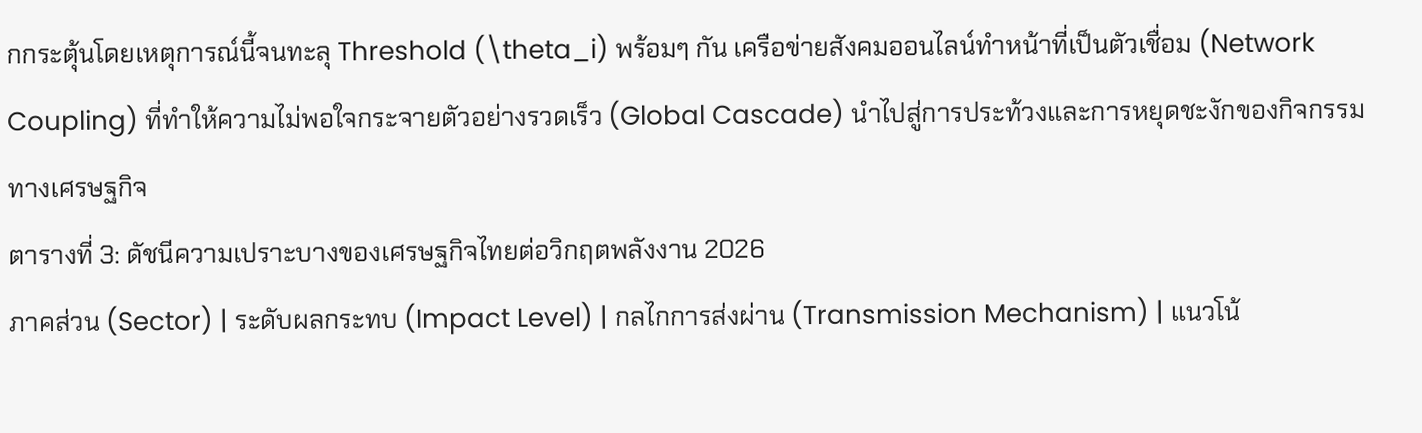กกระตุ้นโดยเหตุการณ์นี้จนทะลุ Threshold (\theta_i) พร้อมๆ กัน เครือข่ายสังคมออนไลน์ทำหน้าที่เป็นตัวเชื่อม (Network Coupling) ที่ทำให้ความไม่พอใจกระจายตัวอย่างรวดเร็ว (Global Cascade) นำไปสู่การประท้วงและการหยุดชะงักของกิจกรรมทางเศรษฐกิจ
ตารางที่ 3: ดัชนีความเปราะบางของเศรษฐกิจไทยต่อวิกฤตพลังงาน 2026
ภาคส่วน (Sector) | ระดับผลกระทบ (Impact Level) | กลไกการส่งผ่าน (Transmission Mechanism) | แนวโน้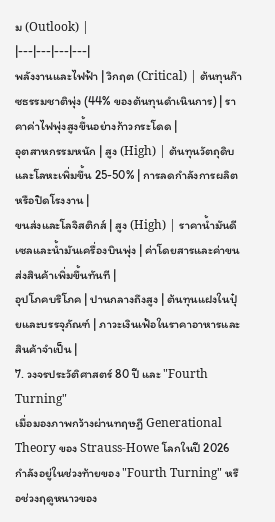ม (Outlook) |
|---|---|---|---|
พลังงานและไฟฟ้า | วิกฤต (Critical) | ต้นทุนก๊าซธรรมชาติพุ่ง (44% ของต้นทุนดำเนินการ) | ราคาค่าไฟพุ่งสูงขึ้นอย่างก้าวกระโดด |
อุตสาหกรรมหนัก | สูง (High) | ต้นทุนวัตถุดิบและโลหะเพิ่มขึ้น 25-50% | การลดกำลังการผลิตหรือปิดโรงงาน |
ขนส่งและโลจิสติกส์ | สูง (High) | ราคาน้ำมันดีเซลและน้ำมันเครื่องบินพุ่ง | ค่าโดยสารและค่าขนส่งสินค้าเพิ่มขึ้นทันที |
อุปโภคบริโภค | ปานกลางถึงสูง | ต้นทุนแฝงในปุ๋ยและบรรจุภัณฑ์ | ภาวะเงินเฟ้อในราคาอาหารและสินค้าจำเป็น |
7. วงจรประวัติศาสตร์ 80 ปี และ "Fourth Turning"
เมื่อมองภาพกว้างผ่านทฤษฎี Generational Theory ของ Strauss-Howe โลกในปี 2026 กำลังอยู่ในช่วงท้ายของ "Fourth Turning" หรือช่วงฤดูหนาวของ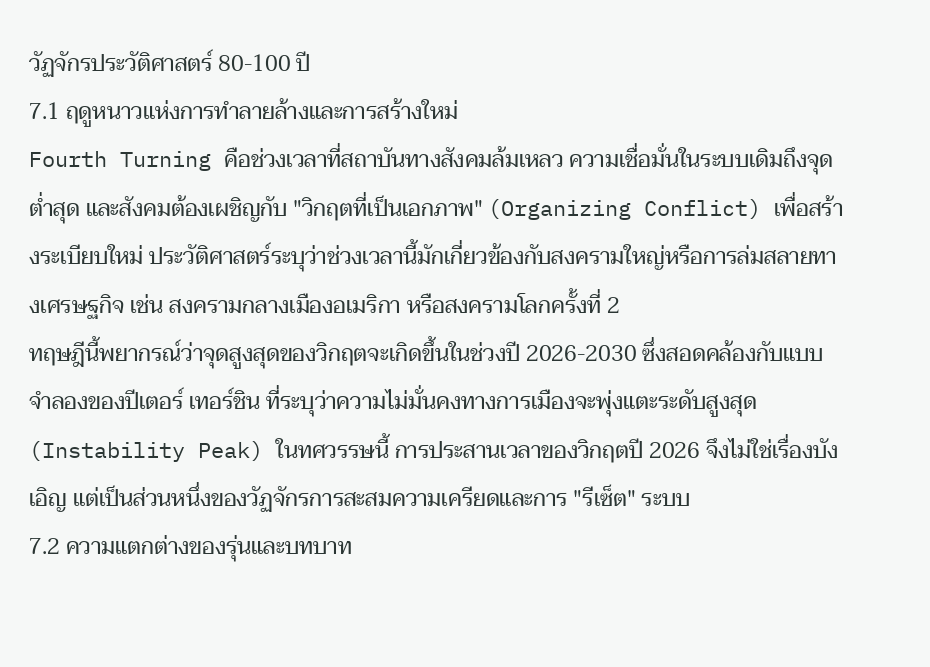วัฏจักรประวัติศาสตร์ 80-100 ปี
7.1 ฤดูหนาวแห่งการทำลายล้างและการสร้างใหม่
Fourth Turning คือช่วงเวลาที่สถาบันทางสังคมล้มเหลว ความเชื่อมั่นในระบบเดิมถึงจุดต่ำสุด และสังคมต้องเผชิญกับ "วิกฤตที่เป็นเอกภาพ" (Organizing Conflict) เพื่อสร้างระเบียบใหม่ ประวัติศาสตร์ระบุว่าช่วงเวลานี้มักเกี่ยวข้องกับสงครามใหญ่หรือการล่มสลายทางเศรษฐกิจ เช่น สงครามกลางเมืองอเมริกา หรือสงครามโลกครั้งที่ 2
ทฤษฎีนี้พยากรณ์ว่าจุดสูงสุดของวิกฤตจะเกิดขึ้นในช่วงปี 2026-2030 ซึ่งสอดคล้องกับแบบจำลองของปีเตอร์ เทอร์ชิน ที่ระบุว่าความไม่มั่นคงทางการเมืองจะพุ่งแตะระดับสูงสุด (Instability Peak) ในทศวรรษนี้ การประสานเวลาของวิกฤตปี 2026 จึงไม่ใช่เรื่องบังเอิญ แต่เป็นส่วนหนึ่งของวัฏจักรการสะสมความเครียดและการ "รีเซ็ต" ระบบ
7.2 ความแตกต่างของรุ่นและบทบาท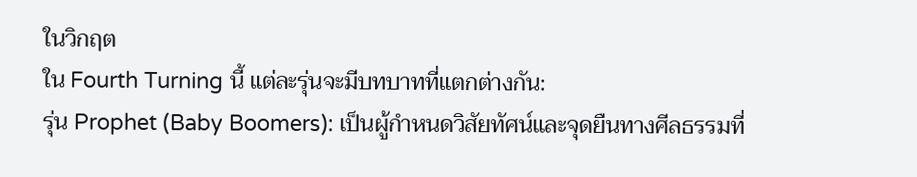ในวิกฤต
ใน Fourth Turning นี้ แต่ละรุ่นจะมีบทบาทที่แตกต่างกัน:
รุ่น Prophet (Baby Boomers): เป็นผู้กำหนดวิสัยทัศน์และจุดยืนทางศีลธรรมที่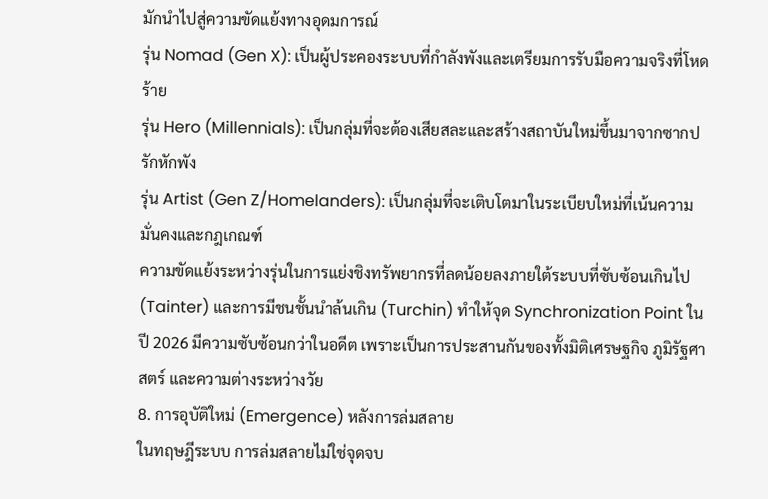มักนำไปสู่ความขัดแย้งทางอุดมการณ์
รุ่น Nomad (Gen X): เป็นผู้ประคองระบบที่กำลังพังและเตรียมการรับมือความจริงที่โหดร้าย
รุ่น Hero (Millennials): เป็นกลุ่มที่จะต้องเสียสละและสร้างสถาบันใหม่ขึ้นมาจากซากปรักหักพัง
รุ่น Artist (Gen Z/Homelanders): เป็นกลุ่มที่จะเติบโตมาในระเบียบใหม่ที่เน้นความมั่นคงและกฎเกณฑ์
ความขัดแย้งระหว่างรุ่นในการแย่งชิงทรัพยากรที่ลดน้อยลงภายใต้ระบบที่ซับซ้อนเกินไป (Tainter) และการมีชนชั้นนำล้นเกิน (Turchin) ทำให้จุด Synchronization Point ในปี 2026 มีความซับซ้อนกว่าในอดีต เพราะเป็นการประสานกันของทั้งมิติเศรษฐกิจ ภูมิรัฐศาสตร์ และความต่างระหว่างวัย
8. การอุบัติใหม่ (Emergence) หลังการล่มสลาย
ในทฤษฎีระบบ การล่มสลายไม่ใช่จุดจบ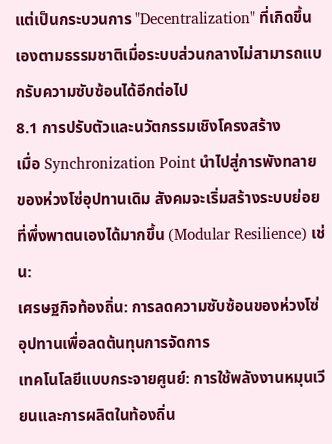แต่เป็นกระบวนการ "Decentralization" ที่เกิดขึ้นเองตามธรรมชาติเมื่อระบบส่วนกลางไม่สามารถแบกรับความซับซ้อนได้อีกต่อไป
8.1 การปรับตัวและนวัตกรรมเชิงโครงสร้าง
เมื่อ Synchronization Point นำไปสู่การพังทลายของห่วงโซ่อุปทานเดิม สังคมจะเริ่มสร้างระบบย่อยที่พึ่งพาตนเองได้มากขึ้น (Modular Resilience) เช่น:
เศรษฐกิจท้องถิ่น: การลดความซับซ้อนของห่วงโซ่อุปทานเพื่อลดต้นทุนการจัดการ
เทคโนโลยีแบบกระจายศูนย์: การใช้พลังงานหมุนเวียนและการผลิตในท้องถิ่น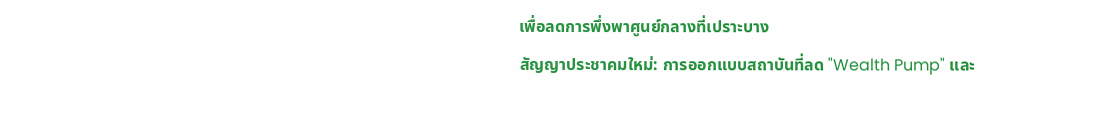เพื่อลดการพึ่งพาศูนย์กลางที่เปราะบาง
สัญญาประชาคมใหม่: การออกแบบสถาบันที่ลด "Wealth Pump" และ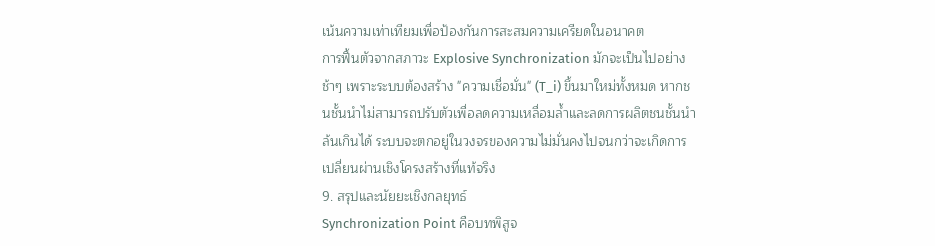เน้นความเท่าเทียมเพื่อป้องกันการสะสมความเครียดในอนาคต
การฟื้นตัวจากสภาวะ Explosive Synchronization มักจะเป็นไปอย่างช้าๆ เพราะระบบต้องสร้าง "ความเชื่อมั่น" (T_i) ขึ้นมาใหม่ทั้งหมด หากชนชั้นนำไม่สามารถปรับตัวเพื่อลดความเหลื่อมล้ำและลดการผลิตชนชั้นนำล้นเกินได้ ระบบจะตกอยู่ในวงจรของความไม่มั่นคงไปจนกว่าจะเกิดการเปลี่ยนผ่านเชิงโครงสร้างที่แท้จริง
9. สรุปและนัยยะเชิงกลยุทธ์
Synchronization Point คือบทพิสูจ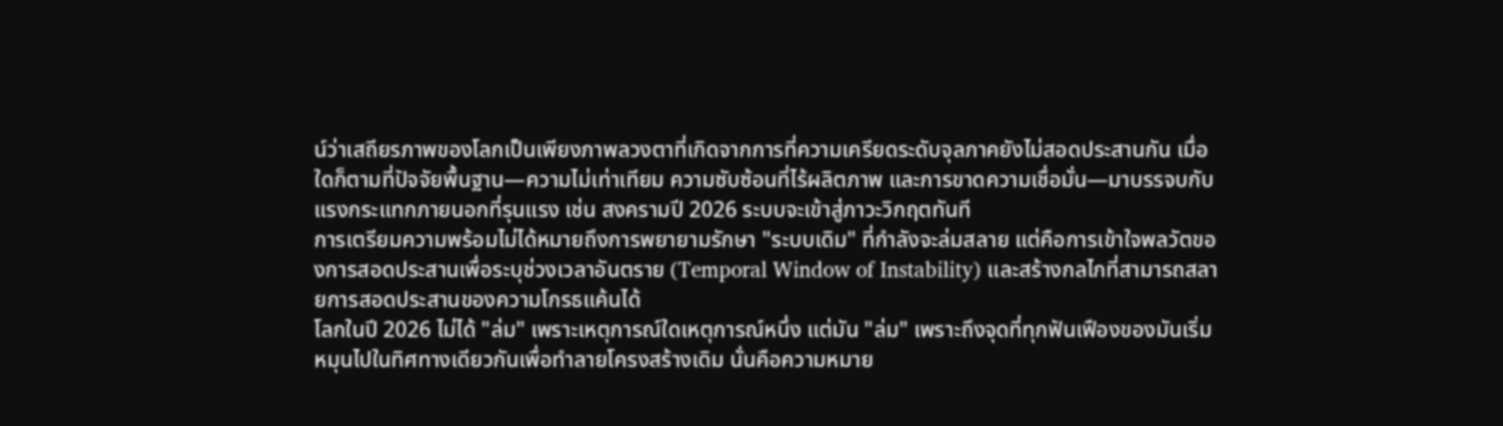น์ว่าเสถียรภาพของโลกเป็นเพียงภาพลวงตาที่เกิดจากการที่ความเครียดระดับจุลภาคยังไม่สอดประสานกัน เมื่อใดก็ตามที่ปัจจัยพื้นฐาน—ความไม่เท่าเทียม ความซับซ้อนที่ไร้ผลิตภาพ และการขาดความเชื่อมั่น—มาบรรจบกับแรงกระแทกภายนอกที่รุนแรง เช่น สงครามปี 2026 ระบบจะเข้าสู่ภาวะวิกฤตทันที
การเตรียมความพร้อมไม่ได้หมายถึงการพยายามรักษา "ระบบเดิม" ที่กำลังจะล่มสลาย แต่คือการเข้าใจพลวัตของการสอดประสานเพื่อระบุช่วงเวลาอันตราย (Temporal Window of Instability) และสร้างกลไกที่สามารถสลายการสอดประสานของความโกรธแค้นได้
โลกในปี 2026 ไม่ได้ "ล่ม" เพราะเหตุการณ์ใดเหตุการณ์หนึ่ง แต่มัน "ล่ม" เพราะถึงจุดที่ทุกฟันเฟืองของมันเริ่มหมุนไปในทิศทางเดียวกันเพื่อทำลายโครงสร้างเดิม นั่นคือความหมาย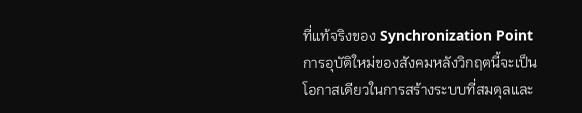ที่แท้จริงของ Synchronization Point การอุบัติใหม่ของสังคมหลังวิกฤตนี้จะเป็นโอกาสเดียวในการสร้างระบบที่สมดุลและ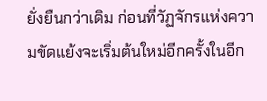ยั่งยืนกว่าเดิม ก่อนที่วัฏจักรแห่งความขัดแย้งจะเริ่มต้นใหม่อีกครั้งในอีก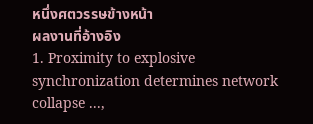หนึ่งศตวรรษข้างหน้า
ผลงานที่อ้างอิง
1. Proximity to explosive synchronization determines network collapse ...,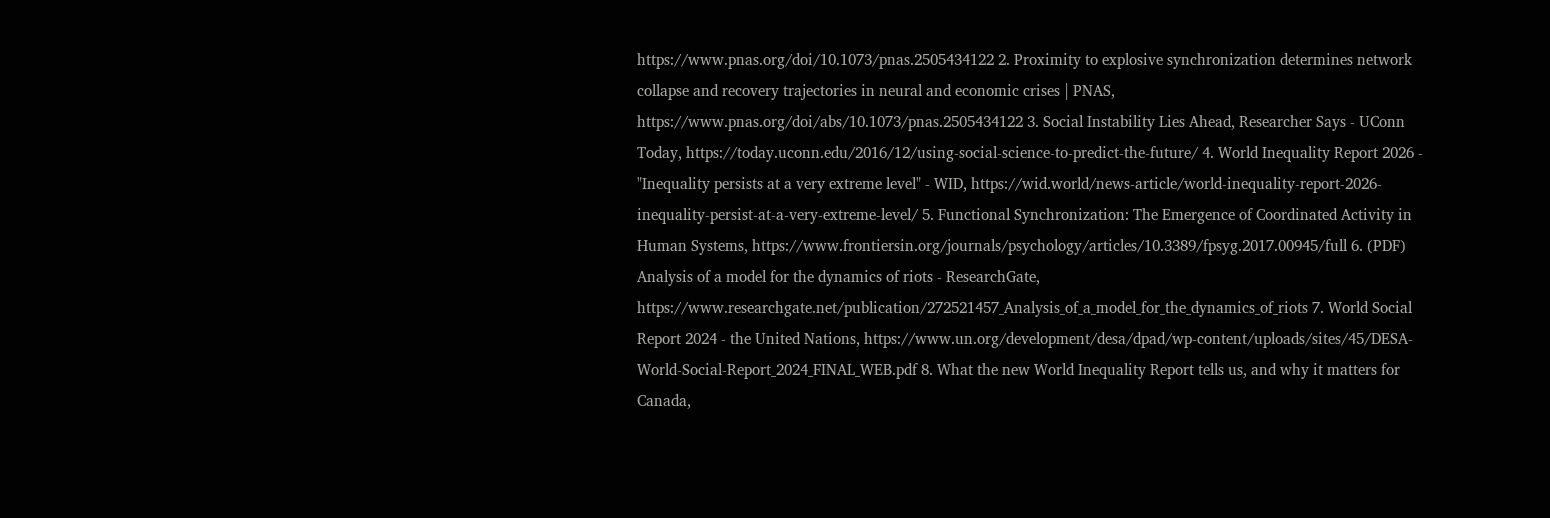https://www.pnas.org/doi/10.1073/pnas.2505434122 2. Proximity to explosive synchronization determines network collapse and recovery trajectories in neural and economic crises | PNAS, https://www.pnas.org/doi/abs/10.1073/pnas.2505434122 3. Social Instability Lies Ahead, Researcher Says - UConn Today, https://today.uconn.edu/2016/12/using-social-science-to-predict-the-future/ 4. World Inequality Report 2026 - "Inequality persists at a very extreme level" - WID, https://wid.world/news-article/world-inequality-report-2026-inequality-persist-at-a-very-extreme-level/ 5. Functional Synchronization: The Emergence of Coordinated Activity in Human Systems, https://www.frontiersin.org/journals/psychology/articles/10.3389/fpsyg.2017.00945/full 6. (PDF) Analysis of a model for the dynamics of riots - ResearchGate, https://www.researchgate.net/publication/272521457_Analysis_of_a_model_for_the_dynamics_of_riots 7. World Social Report 2024 - the United Nations, https://www.un.org/development/desa/dpad/wp-content/uploads/sites/45/DESA-World-Social-Report_2024_FINAL_WEB.pdf 8. What the new World Inequality Report tells us, and why it matters for Canada,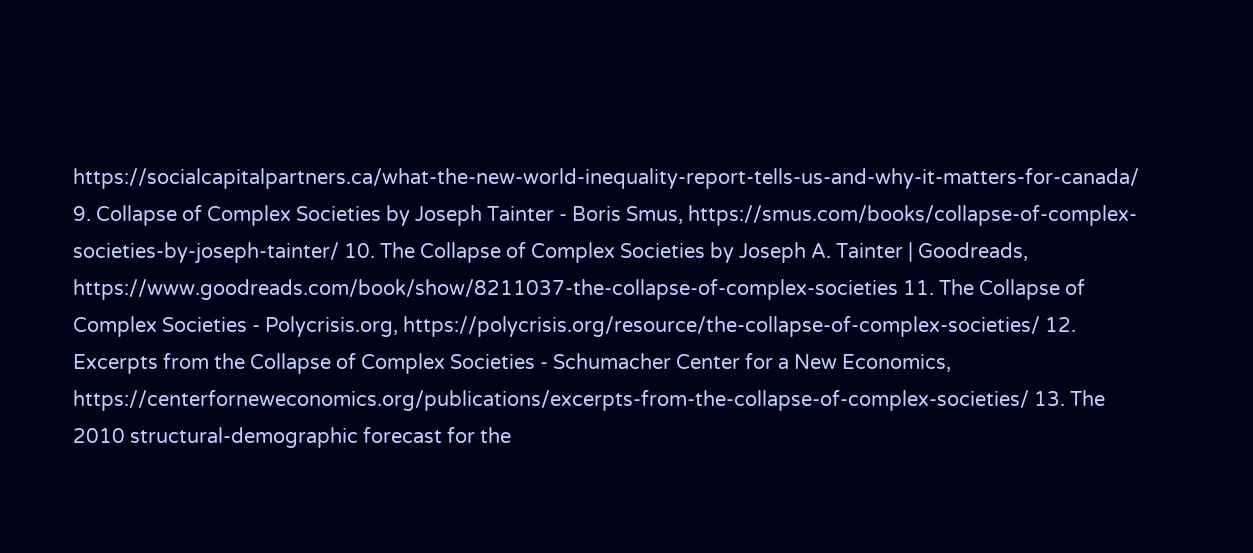https://socialcapitalpartners.ca/what-the-new-world-inequality-report-tells-us-and-why-it-matters-for-canada/ 9. Collapse of Complex Societies by Joseph Tainter - Boris Smus, https://smus.com/books/collapse-of-complex-societies-by-joseph-tainter/ 10. The Collapse of Complex Societies by Joseph A. Tainter | Goodreads, https://www.goodreads.com/book/show/8211037-the-collapse-of-complex-societies 11. The Collapse of Complex Societies - Polycrisis.org, https://polycrisis.org/resource/the-collapse-of-complex-societies/ 12. Excerpts from the Collapse of Complex Societies - Schumacher Center for a New Economics, https://centerforneweconomics.org/publications/excerpts-from-the-collapse-of-complex-societies/ 13. The 2010 structural-demographic forecast for the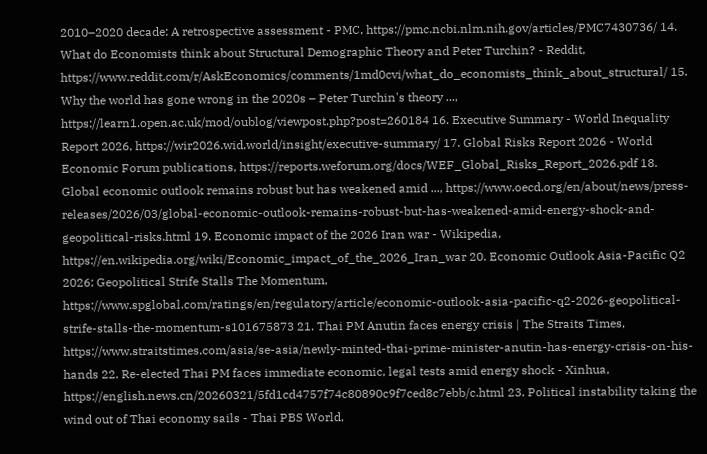2010–2020 decade: A retrospective assessment - PMC, https://pmc.ncbi.nlm.nih.gov/articles/PMC7430736/ 14. What do Economists think about Structural Demographic Theory and Peter Turchin? - Reddit, https://www.reddit.com/r/AskEconomics/comments/1md0cvi/what_do_economists_think_about_structural/ 15. Why the world has gone wrong in the 2020s – Peter Turchin's theory ..., https://learn1.open.ac.uk/mod/oublog/viewpost.php?post=260184 16. Executive Summary - World Inequality Report 2026, https://wir2026.wid.world/insight/executive-summary/ 17. Global Risks Report 2026 - World Economic Forum publications, https://reports.weforum.org/docs/WEF_Global_Risks_Report_2026.pdf 18. Global economic outlook remains robust but has weakened amid ..., https://www.oecd.org/en/about/news/press-releases/2026/03/global-economic-outlook-remains-robust-but-has-weakened-amid-energy-shock-and-geopolitical-risks.html 19. Economic impact of the 2026 Iran war - Wikipedia, https://en.wikipedia.org/wiki/Economic_impact_of_the_2026_Iran_war 20. Economic Outlook Asia-Pacific Q2 2026: Geopolitical Strife Stalls The Momentum, https://www.spglobal.com/ratings/en/regulatory/article/economic-outlook-asia-pacific-q2-2026-geopolitical-strife-stalls-the-momentum-s101675873 21. Thai PM Anutin faces energy crisis | The Straits Times, https://www.straitstimes.com/asia/se-asia/newly-minted-thai-prime-minister-anutin-has-energy-crisis-on-his-hands 22. Re-elected Thai PM faces immediate economic, legal tests amid energy shock - Xinhua, https://english.news.cn/20260321/5fd1cd4757f74c80890c9f7ced8c7ebb/c.html 23. Political instability taking the wind out of Thai economy sails - Thai PBS World,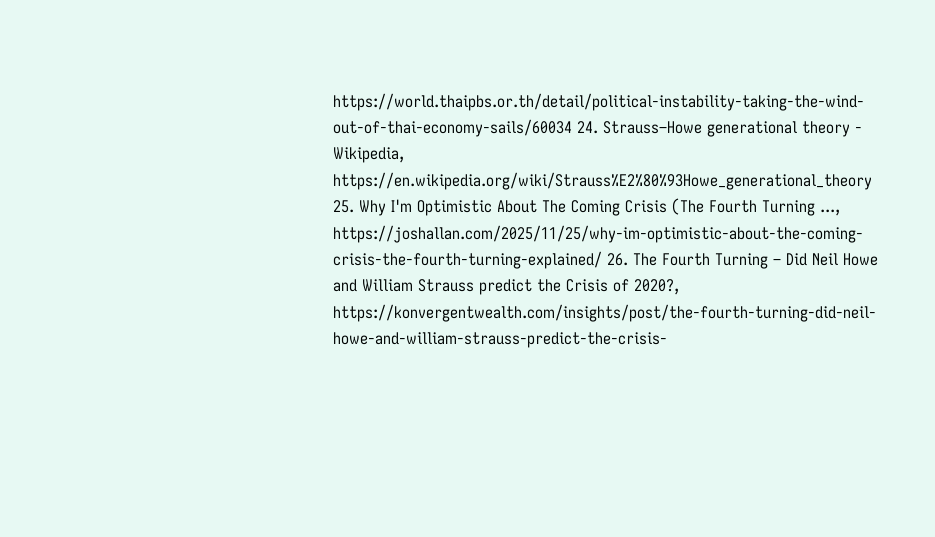https://world.thaipbs.or.th/detail/political-instability-taking-the-wind-out-of-thai-economy-sails/60034 24. Strauss–Howe generational theory - Wikipedia, https://en.wikipedia.org/wiki/Strauss%E2%80%93Howe_generational_theory 25. Why I'm Optimistic About The Coming Crisis (The Fourth Turning ..., https://joshallan.com/2025/11/25/why-im-optimistic-about-the-coming-crisis-the-fourth-turning-explained/ 26. The Fourth Turning – Did Neil Howe and William Strauss predict the Crisis of 2020?, https://konvergentwealth.com/insights/post/the-fourth-turning-did-neil-howe-and-william-strauss-predict-the-crisis-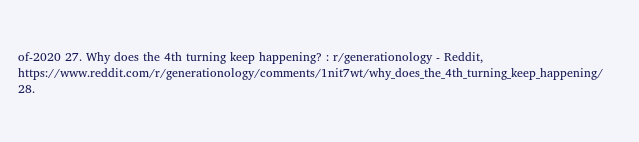of-2020 27. Why does the 4th turning keep happening? : r/generationology - Reddit, https://www.reddit.com/r/generationology/comments/1nit7wt/why_does_the_4th_turning_keep_happening/ 28.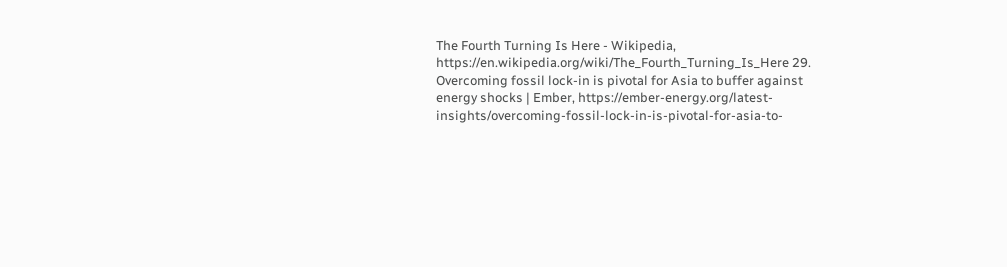The Fourth Turning Is Here - Wikipedia, https://en.wikipedia.org/wiki/The_Fourth_Turning_Is_Here 29. Overcoming fossil lock-in is pivotal for Asia to buffer against energy shocks | Ember, https://ember-energy.org/latest-insights/overcoming-fossil-lock-in-is-pivotal-for-asia-to-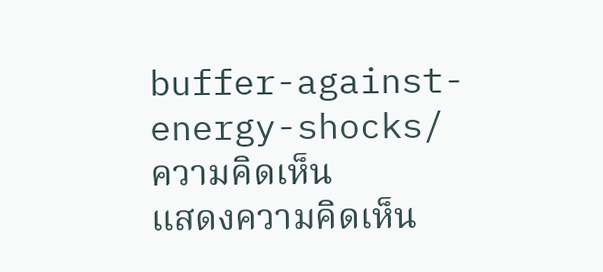buffer-against-energy-shocks/
ความคิดเห็น
แสดงความคิดเห็น